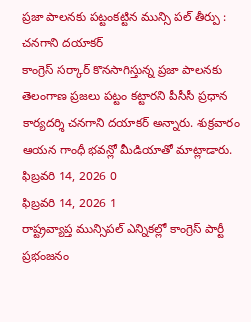ప్రజా పాలనకు పట్టంకట్టిన మున్సి పల్ తీర్పు : చనగాని దయాకర్
కాంగ్రెస్ సర్కార్ కొనసాగిస్తున్న ప్రజా పాలనకు తెలంగాణ ప్రజలు పట్టం కట్టారని పీసీసీ ప్రధాన కార్యదర్శి చనగాని దయాకర్ అన్నారు. శుక్రవారం ఆయన గాంధీ భవన్లో మీడియాతో మాట్లాడారు.
ఫిబ్రవరి 14, 2026 0
ఫిబ్రవరి 14, 2026 1
రాష్ట్రవ్యాప్త మున్సిపల్ ఎన్నికల్లో కాంగ్రెస్ పార్టీ ప్రభంజనం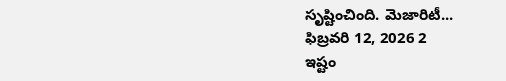సృష్టించింది. మెజారిటీ...
ఫిబ్రవరి 12, 2026 2
ఇష్టం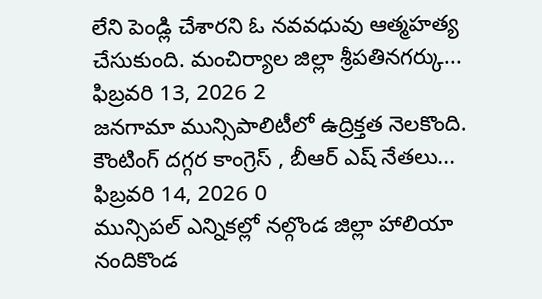లేని పెండ్లి చేశారని ఓ నవవధువు ఆత్మహత్య చేసుకుంది. మంచిర్యాల జిల్లా శ్రీపతినగర్కు...
ఫిబ్రవరి 13, 2026 2
జనగామా మున్సిపాలిటీలో ఉద్రిక్తత నెలకొంది. కౌంటింగ్ దగ్గర కాంగ్రెస్ , బీఆర్ ఎష్ నేతలు...
ఫిబ్రవరి 14, 2026 0
మున్సిపల్ ఎన్నికల్లో నల్గొండ జిల్లా హాలియా నందికొండ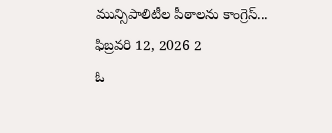మున్సిపాలిటీల పీఠాలను కాంగ్రెస్...
ఫిబ్రవరి 12, 2026 2
ఓ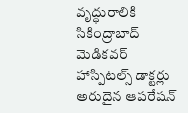వృద్ధురాలికి సికింద్రాబాద్ మెడికవర్ హాస్పిటల్స్ డాక్టర్లు అరుదైన ఆపరేషన్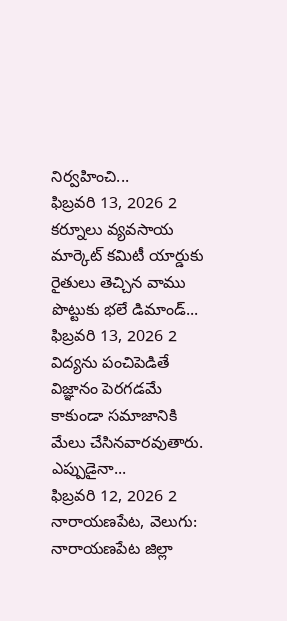నిర్వహించి...
ఫిబ్రవరి 13, 2026 2
కర్నూలు వ్యవసాయ మార్కెట్ కమిటీ యార్డుకు రైతులు తెచ్చిన వాము పొట్టుకు భలే డిమాండ్...
ఫిబ్రవరి 13, 2026 2
విద్యను పంచిపెడితే విజ్ఞానం పెరగడమే కాకుండా సమాజానికి మేలు చేసినవారవుతారు. ఎప్పుడైనా...
ఫిబ్రవరి 12, 2026 2
నారాయణపేట, వెలుగు: నారాయణపేట జిల్లా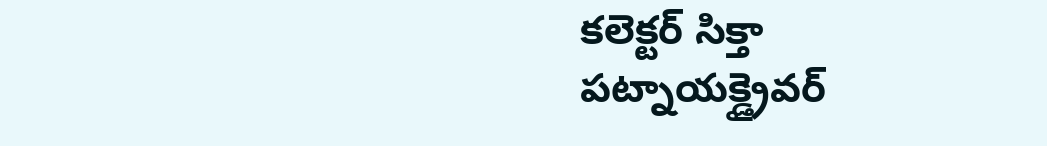కలెక్టర్ సిక్తా పట్నాయక్డ్రైవర్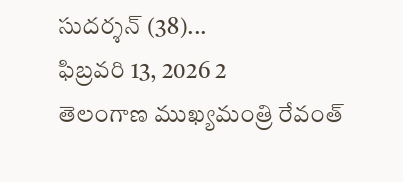సుదర్శన్ (38)...
ఫిబ్రవరి 13, 2026 2
తెలంగాణ ముఖ్యమంత్రి రేవంత్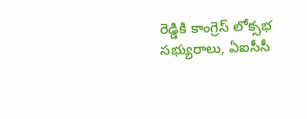రెడ్డికి కాంగ్రెస్ లోక్సభ సభ్యురాలు, ఏఐసీసీ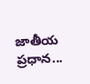జాతీయ ప్రధాన...